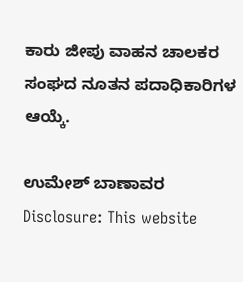ಕಾರು ಜೀಪು ವಾಹನ ಚಾಲಕರ ಸಂಘದ ನೂತನ ಪದಾಧಿಕಾರಿಗಳ ಆಯ್ಕೆ.

ಉಮೇಶ್ ಬಾಣಾವರ
Disclosure: This website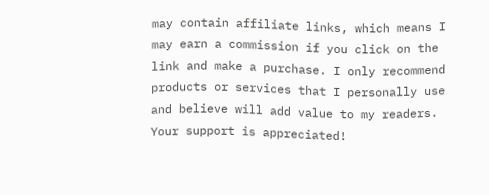may contain affiliate links, which means I may earn a commission if you click on the link and make a purchase. I only recommend products or services that I personally use and believe will add value to my readers. Your support is appreciated!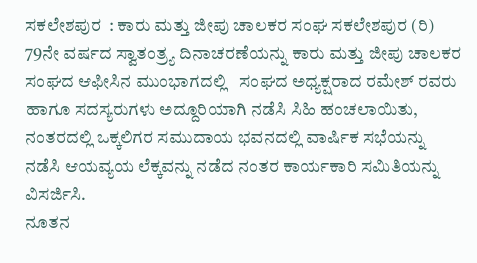ಸಕಲೇಶಪುರ  : ಕಾರು ಮತ್ತು ಜೀಪು ಚಾಲಕರ ಸಂಘ ಸಕಲೇಶಪುರ (ರಿ)
79ನೇ ವರ್ಷದ ಸ್ವಾತಂತ್ರ್ಯ ದಿನಾಚರಣೆಯನ್ನು ಕಾರು ಮತ್ತು ಜೀಪು ಚಾಲಕರ ಸಂಘದ ಆಫೀಸಿನ ಮುಂಭಾಗದಲ್ಲಿ   ಸಂಘದ ಅಧ್ಯಕ್ಷರಾದ ರಮೇಶ್ ರವರು  ಹಾಗೂ ಸದಸ್ಯರುಗಳು ಅದ್ದೂರಿಯಾಗಿ ನಡೆಸಿ ಸಿಹಿ ಹಂಚಲಾಯಿತು, ನಂತರದಲ್ಲಿ ಒಕ್ಕಲಿಗರ ಸಮುದಾಯ ಭವನದಲ್ಲಿ ವಾರ್ಷಿಕ ಸಭೆಯನ್ನು ನಡೆಸಿ ಆಯವ್ಯಯ ಲೆಕ್ಕವನ್ನು ನಡೆದ ನಂತರ ಕಾರ್ಯಕಾರಿ ಸಮಿತಿಯನ್ನು ವಿಸರ್ಜಿಸಿ.
ನೂತನ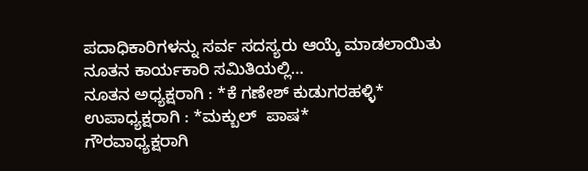ಪದಾಧಿಕಾರಿಗಳನ್ನು ಸರ್ವ ಸದಸ್ಯರು ಆಯ್ಕೆ ಮಾಡಲಾಯಿತು
ನೂತನ ಕಾರ್ಯಕಾರಿ ಸಮಿತಿಯಲ್ಲಿ…
ನೂತನ ಅಧ್ಯಕ್ಷರಾಗಿ : *ಕೆ ಗಣೇಶ್ ಕುಡುಗರಹಳ್ಳಿ*
ಉಪಾಧ್ಯಕ್ಷರಾಗಿ : *ಮಕ್ಬುಲ್  ಪಾಷ*
ಗೌರವಾಧ್ಯಕ್ಷರಾಗಿ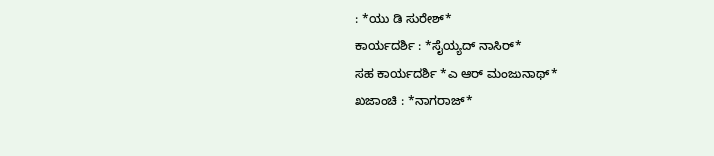: *ಯು ಡಿ ಸುರೇಶ್*
ಕಾರ್ಯದರ್ಶಿ : *ಸೈಯ್ಯದ್ ನಾಸಿರ್*
ಸಹ ಕಾರ್ಯದರ್ಶಿ *ಎ ಆರ್ ಮಂಜುನಾಥ್*
ಖಜಾಂಚಿ : *ನಾಗರಾಜ್*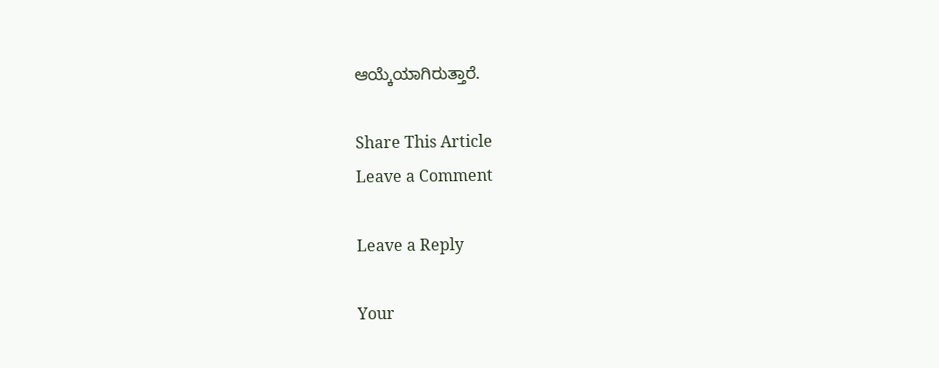ಆಯ್ಕೆಯಾಗಿರುತ್ತಾರೆ.

Share This Article
Leave a Comment

Leave a Reply

Your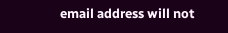email address will not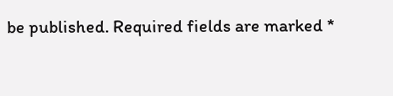be published. Required fields are marked *